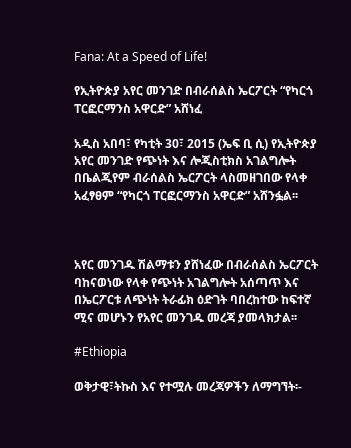Fana: At a Speed of Life!

የኢትዮጵያ አየር መንገድ በብራሰልስ ኤርፖርት “የካርጎ ፐርፎርማንስ አዋርድ” አሸነፈ

አዲስ አበባ፣ የካቲት 30፣ 2015 (ኤፍ ቢ ሲ) የኢትዮጵያ አየር መንገድ የጭነት እና ሎጂስቲክስ አገልግሎት በቤልጂየም ብራሰልስ ኤርፖርት ላስመዘገበው የላቀ አፈፃፀም “የካርጎ ፐርፎርማንስ አዋርድ” አሸንፏል፡፡



አየር መንገዱ ሽልማቱን ያሸነፈው በብራሰልስ ኤርፖርት ባከናወነው የላቀ የጭነት አገልግሎት አሰጣጥ እና በኤርፖርቱ ለጭነት ትራፊክ ዕድገት ባበረከተው ከፍተኛ ሚና መሆኑን የአየር መንገዱ መረጃ ያመላክታል፡፡

#Ethiopia

ወቅታዊ፣ትኩስ እና የተሟሉ መረጃዎችን ለማግኘት፡-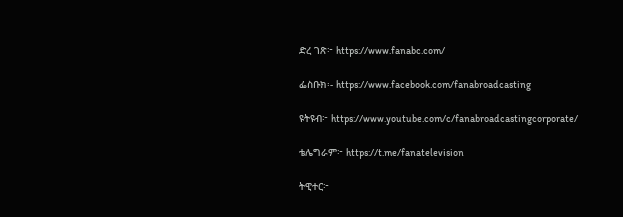ድረ ገጽ፦ https://www.fanabc.com/

ፌስቡክ፡- https://www.facebook.com/fanabroadcasting

ዩትዩብ፦ https://www.youtube.com/c/fanabroadcastingcorporate/

ቴሌግራም፦ https://t.me/fanatelevision

ትዊተር፦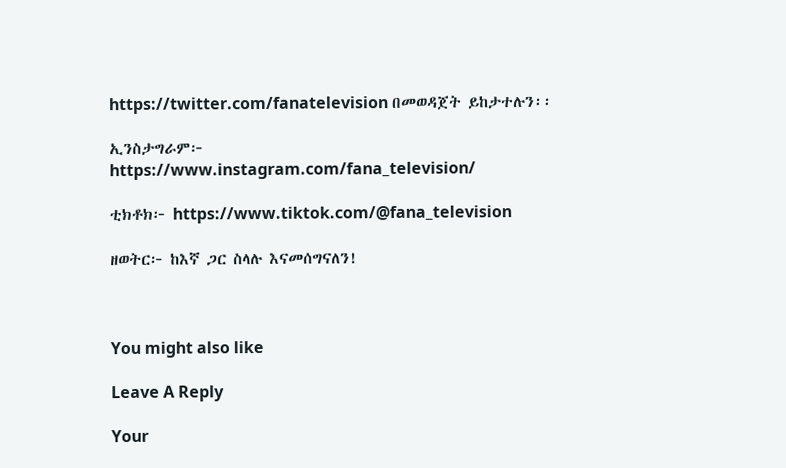https://twitter.com/fanatelevision በመወዳጀት ይከታተሉን፡፡

ኢንስታግራም፦ https://www.instagram.com/fana_television/

ቲክቶክ፦ https://www.tiktok.com/@fana_television

ዘወትር፦ ከእኛ ጋር ስላሉ እናመሰግናለን!



You might also like

Leave A Reply

Your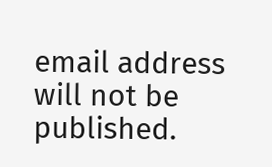email address will not be published.